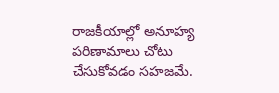రాజకీయాల్లో అనూహ్య పరిణామాలు చోటు చేసుకోవడం సహజమే.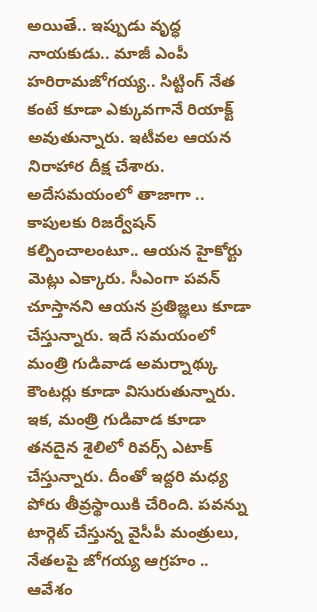అయితే.. ఇప్పుడు వృద్ధ నాయకుడు.. మాజీ ఎంపీ హరిరామజోగయ్య.. సిట్టింగ్ నేత కంటే కూడా ఎక్కువగానే రియాక్ట్ అవుతున్నారు. ఇటీవల ఆయన నిరాహార దీక్ష చేశారు. అదేసమయంలో తాజాగా .. కాపులకు రిజర్వేషన్ కల్పించాలంటూ.. ఆయన హైకోర్టు మెట్లు ఎక్కారు. సీఎంగా పవన్ చూస్తానని ఆయన ప్రతిజ్ఞలు కూడా చేస్తున్నారు. ఇదే సమయంలో మంత్రి గుడివాడ అమర్నాథ్కు కౌంటర్లు కూడా విసురుతున్నారు.
ఇక, మంత్రి గుడివాడ కూడా తనదైన శైలిలో రివర్స్ ఎటాక్ చేస్తున్నారు. దీంతో ఇద్దరి మధ్య పోరు తీవ్రస్థాయికి చేరింది. పవన్ను టార్గెట్ చేస్తున్న వైసీపీ మంత్రులు, నేతలపై జోగయ్య ఆగ్రహం .. ఆవేశం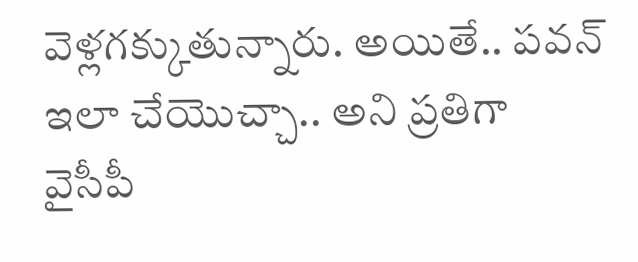వెళ్లగక్కుతున్నారు. అయితే.. పవన్ ఇలా చేయొచ్చా.. అని ప్రతిగా వైసీపీ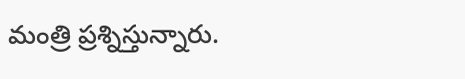మంత్రి ప్రశ్నిస్తున్నారు.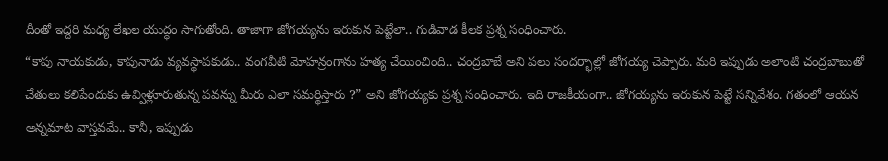దీంతో ఇద్దరి మధ్య లేఖల యుద్ధం సాగుతోంది. తాజాగా జోగయ్యను ఇరుకున పెట్టేలా.. గుడివాడ కీలక ప్రశ్న సంధించారు.
“కాపు నాయకుడు, కాపునాడు వ్యవస్థాపకుడు.. వంగవీటి మోహన్రంగాను హత్య చేయించింది.. చంద్రబాబే అని పలు సందర్భాల్లో జోగయ్య చెప్పారు. మరి ఇప్పుడు అలాంటి చంద్రబాబుతో చేతులు కలిపేందుకు ఉవ్విళ్లూరుతున్న పవన్ను మీరు ఎలా సమర్థిస్తారు ?” అని జోగయ్యకు ప్రశ్న సంధించారు. ఇది రాజకీయంగా.. జోగయ్యను ఇరుకున పెట్టే సన్నివేశం. గతంలో ఆయన అన్నమాట వాస్తవమే.. కానీ, ఇప్పుడు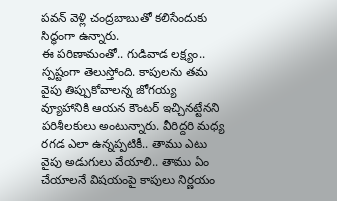పవన్ వెళ్లి చంద్రబాబుతో కలిసేందుకు సిద్ధంగా ఉన్నారు.
ఈ పరిణామంతో.. గుడివాడ లక్ష్యం.. స్పష్టంగా తెలుస్తోంది. కాపులను తమ వైపు తిప్పుకోవాలన్న జోగయ్య వ్యూహానికి ఆయన కౌంటర్ ఇచ్చినట్టేనని పరిశీలకులు అంటున్నారు. వీరిద్దరి మధ్య రగడ ఎలా ఉన్నప్పటికీ.. తాము ఎటు వైపు అడుగులు వేయాలి.. తాము ఏం చేయాలనే విషయంపై కాపులు నిర్ణయం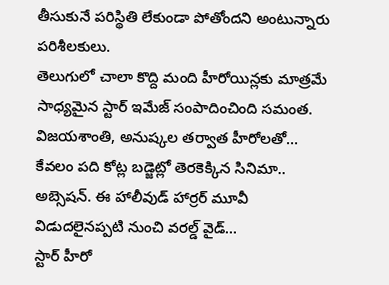తీసుకునే పరిస్థితి లేకుండా పోతోందని అంటున్నారు పరిశీలకులు.
తెలుగులో చాలా కొద్ది మంది హీరోయిన్లకు మాత్రమే సాధ్యమైన స్టార్ ఇమేజ్ సంపాదించింది సమంత. విజయశాంతి, అనుష్కల తర్వాత హీరోలతో…
కేవలం పది కోట్ల బడ్జెట్లో తెరకెక్కిన సినిమా.. అబ్సెషన్. ఈ హాలీవుడ్ హార్రర్ మూవీ విడుదలైనప్పటి నుంచి వరల్డ్ వైడ్…
స్టార్ హీరో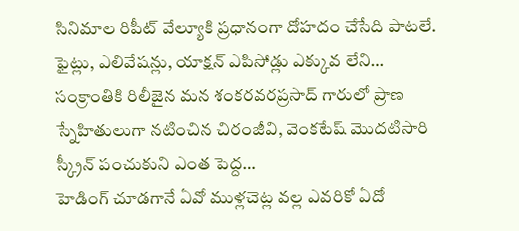సినిమాల రిపీట్ వేల్యూకి ప్రధానంగా దోహదం చేసేది పాటలే. ఫైట్లు, ఎలివేషన్లు, యాక్షన్ ఎపిసోడ్లు ఎక్కువ లేని…
సంక్రాంతికి రిలీజైన మన శంకరవరప్రసాద్ గారులో ప్రాణ స్నేహితులుగా నటించిన చిరంజీవి, వెంకటేష్ మొదటిసారి స్క్రీన్ పంచుకుని ఎంత పెద్ద…
హెడింగ్ చూడగానే ఏవో ముళ్లచెట్ల వల్ల ఎవరికో ఏదో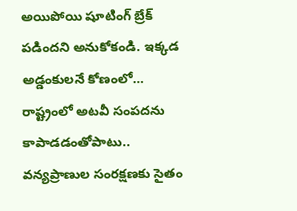అయిపోయి షూటింగ్ బ్రేక్ పడిందని అనుకోకండి. ఇక్కడ అడ్డంకులనే కోణంలో…
రాష్ట్రంలో అటవీ సంపదను కాపాడడంతోపాటు.. వన్యప్రాణుల సంరక్షణకు సైతం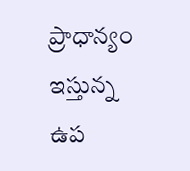ప్రాధాన్యం ఇస్తున్న ఉప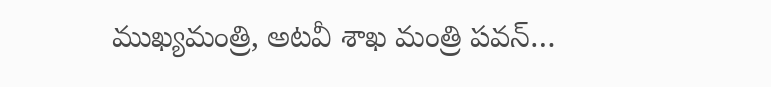ముఖ్యమంత్రి, అటవీ శాఖ మంత్రి పవన్…